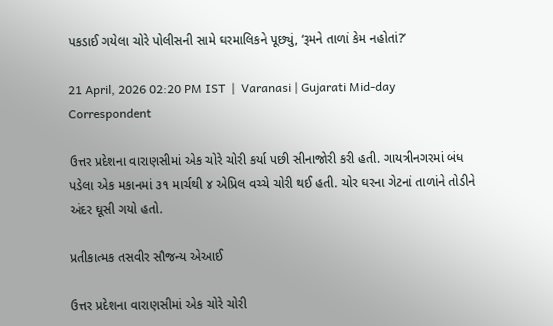પકડાઈ ગયેલા ચોરે પોલીસની સામે ઘરમાલિકને પૂછ્યું, ‘રૂમને તાળાં કેમ નહોતાં?’

21 April, 2026 02:20 PM IST  |  Varanasi | Gujarati Mid-day Correspondent

ઉત્તર પ્રદેશના વારાણસીમાં એક ચોરે ચોરી કર્યા પછી સીનાજોરી કરી હતી. ગાયત્રીનગરમાં બંધ પડેલા એક મકાનમાં ૩૧ માર્ચથી ૪ એપ્રિલ વચ્ચે ચોરી થઈ હતી. ચોર ઘરના ગેટનાં તાળાંને તોડીને અંદર ઘૂસી ગયો હતો.

પ્રતીકાત્મક તસવીર સૌજન્ય એઆઈ

ઉત્તર પ્રદેશના વારાણસીમાં એક ચોરે ચોરી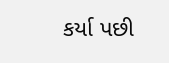કર્યા પછી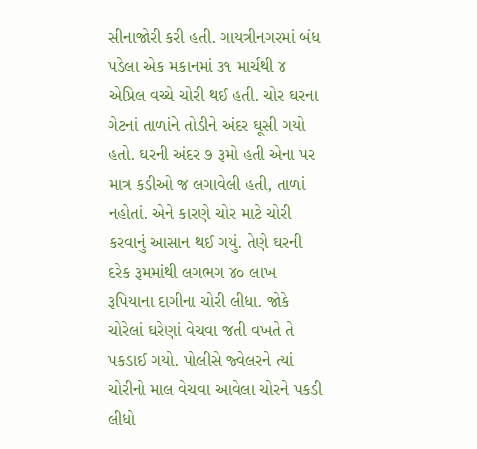સીનાજોરી કરી હતી. ગાયત્રીનગરમાં બંધ પડેલા એક મકાનમાં ૩૧ માર્ચથી ૪ એપ્રિલ વચ્ચે ચોરી થઈ હતી. ચોર ઘરના ગેટનાં તાળાંને તોડીને અંદર ઘૂસી ગયો હતો. ઘરની અંદર ૭ રૂમો હતી એના પર માત્ર કડીઓ જ લગાવેલી હતી, તાળાં નહોતાં. એને કારણે ચોર માટે ચોરી કરવાનું આસાન થઈ ગયું. તેણે ઘરની દરેક રૂમમાંથી લગભગ ૪૦ લાખ રૂપિયાના દાગીના ચોરી લીધા. જોકે ચોરેલાં ઘરેણાં વેચવા જતી વખતે તે પકડાઈ ગયો. પોલીસે જ્વેલરને ત્યાં ચોરીનો માલ વેચવા આવેલા ચોરને પકડી લીધો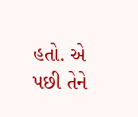હતો. એ પછી તેને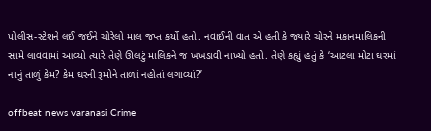પોલીસ-સ્ટેશને લઈ જઈને ચોરેલો માલ જપ્ત કર્યો હતો. નવાઈની વાત એ હતી કે જ્યારે ચોરને મકાનમાલિકની સામે લાવવામાં આવ્યો ત્યારે તેણે ઊલટું માલિકને જ ખખડાવી નાખ્યો હતો. તેણે કહ્યું હતું કે ‘આટલા મોટા ઘરમાં નાનું તાળું કેમ? કેમ ઘરની રૂમોને તાળાં નહોતાં લગાવ્યાં?’

offbeat news varanasi Crime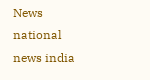News national news india